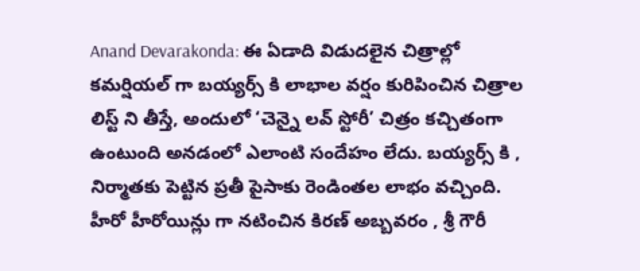Anand Devarakonda: ఈ ఏడాది విడుదలైన చిత్రాల్లో కమర్షియల్ గా బయ్యర్స్ కి లాభాల వర్షం కురిపించిన చిత్రాల లిస్ట్ ని తీస్తే, అందులో ‘చెన్నై లవ్ స్టోరీ’ చిత్రం కచ్చితంగా ఉంటుంది అనడంలో ఎలాంటి సందేహం లేదు. బయ్యర్స్ కి , నిర్మాతకు పెట్టిన ప్రతీ పైసాకు రెండింతల లాభం వచ్చింది. హీరో హీరోయిన్లు గా నటించిన కిరణ్ అబ్బవరం , శ్రీ గౌరీ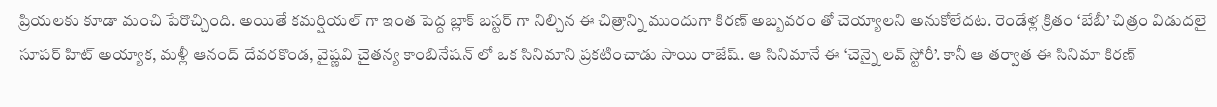ప్రియలకు కూడా మంచి పేరొచ్చింది. అయితే కమర్షియల్ గా ఇంత పెద్ద బ్లాక్ బస్టర్ గా నిల్చిన ఈ చిత్రాన్ని ముందుగా కిరణ్ అబ్బవరం తో చెయ్యాలని అనుకోలేదట. రెండేళ్ల క్రితం ‘బేబీ’ చిత్రం విడుదలై సూపర్ హిట్ అయ్యాక, మళ్లీ ఆనంద్ దేవరకొండ, వైష్ణవి చైతన్య కాంబినేషన్ లో ఒక సినిమాని ప్రకటించాడు సాయి రాజేష్. ఆ సినిమానే ఈ ‘చెన్నై లవ్ స్టోరీ’. కానీ ఆ తర్వాత ఈ సినిమా కిరణ్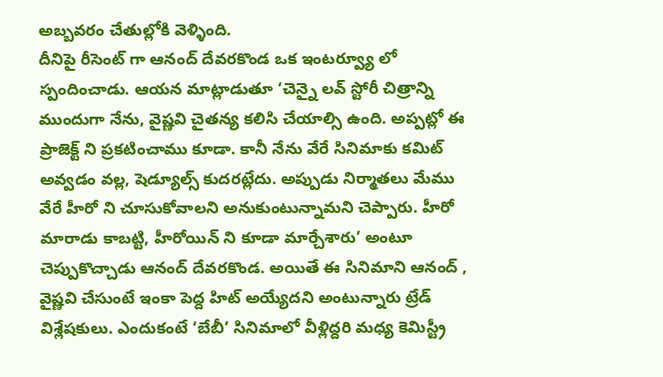అబ్బవరం చేతుల్లోకి వెళ్ళింది.
దీనిపై రీసెంట్ గా ఆనంద్ దేవరకొండ ఒక ఇంటర్వ్యూ లో స్పందించాడు. ఆయన మాట్లాడుతూ ‘చెన్నై లవ్ స్టోరీ చిత్రాన్ని ముందుగా నేను, వైష్ణవి చైతన్య కలిసి చేయాల్సి ఉంది. అప్పట్లో ఈ ప్రాజెక్ట్ ని ప్రకటించాము కూడా. కానీ నేను వేరే సినిమాకు కమిట్ అవ్వడం వల్ల, షెడ్యూల్స్ కుదరట్లేదు. అప్పుడు నిర్మాతలు మేము వేరే హీరో ని చూసుకోవాలని అనుకుంటున్నామని చెప్పారు. హీరో మారాడు కాబట్టి, హీరోయిన్ ని కూడా మార్చేశారు’ అంటూ చెప్పుకొచ్చాడు ఆనంద్ దేవరకొండ. అయితే ఈ సినిమాని ఆనంద్ , వైష్ణవి చేసుంటే ఇంకా పెద్ద హిట్ అయ్యేదని అంటున్నారు ట్రేడ్ విశ్లేషకులు. ఎందుకంటే ‘బేబీ’ సినిమాలో వీళ్లిద్దరి మధ్య కెమిస్ట్రీ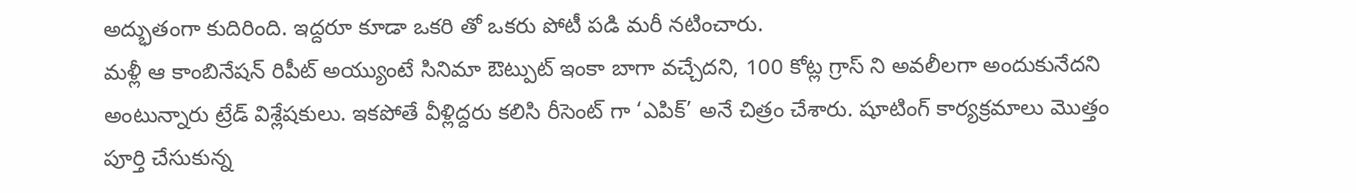అద్భుతంగా కుదిరింది. ఇద్దరూ కూడా ఒకరి తో ఒకరు పోటీ పడి మరీ నటించారు.
మళ్లీ ఆ కాంబినేషన్ రిపీట్ అయ్యుంటే సినిమా ఔట్పుట్ ఇంకా బాగా వచ్చేదని, 100 కోట్ల గ్రాస్ ని అవలీలగా అందుకునేదని అంటున్నారు ట్రేడ్ విశ్లేషకులు. ఇకపోతే వీళ్లిద్దరు కలిసి రీసెంట్ గా ‘ఎపిక్’ అనే చిత్రం చేశారు. షూటింగ్ కార్యక్రమాలు మొత్తం పూర్తి చేసుకున్న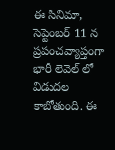ఈ సినిమా, సెప్టెంబర్ 11 న ప్రపంచవ్యాప్తంగా భారీ లెవెల్ లో విడుదల కాబోతుంది. ఈ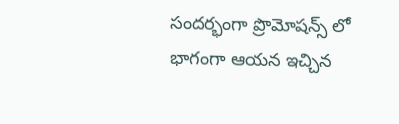సందర్భంగా ప్రొమోషన్స్ లో భాగంగా ఆయన ఇచ్చిన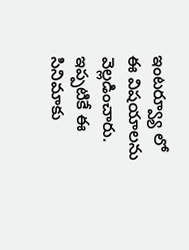ఇంటర్వ్యూ లో ఈ విషయాలను వెల్లడించారు. ఇప్పటికే ఈ సినిమాకు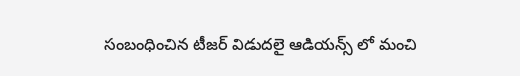సంబంధించిన టీజర్ విడుదలై ఆడియన్స్ లో మంచి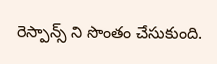రెస్పాన్స్ ని సొంతం చేసుకుంది.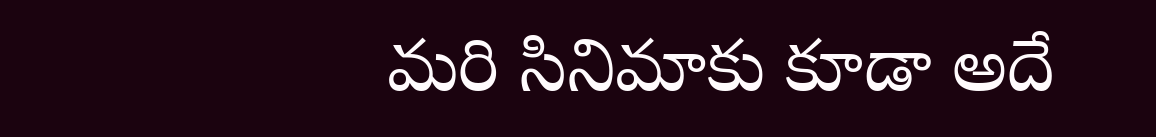మరి సినిమాకు కూడా అదే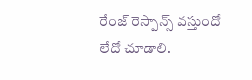రేంజ్ రెస్పాన్స్ వస్తుందో లేదో చూడాలి.